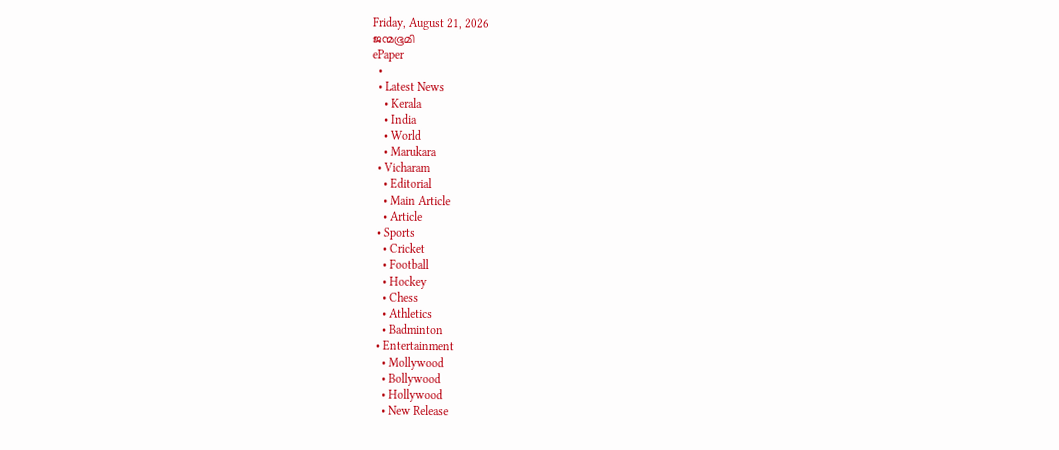Friday, August 21, 2026
ജന്മഭൂമി
ePaper
  •
  • Latest News
    • Kerala
    • India
    • World
    • Marukara
  • Vicharam
    • Editorial
    • Main Article
    • Article
  • Sports
    • Cricket
    • Football
    • Hockey
    • Chess
    • Athletics
    • Badminton
  • Entertainment
    • Mollywood
    • Bollywood
    • Hollywood
    • New Release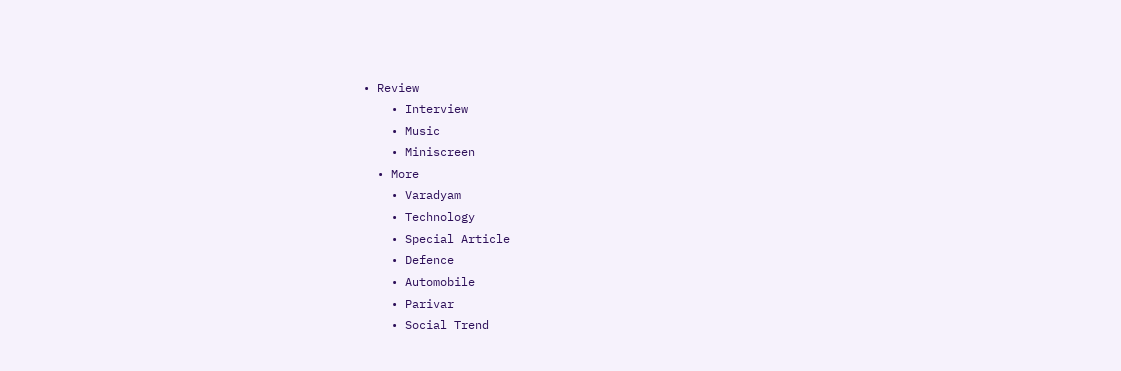• Review
    • Interview
    • Music
    • Miniscreen
  • More
    • Varadyam
    • Technology
    • Special Article
    • Defence
    • Automobile
    • Parivar
    • Social Trend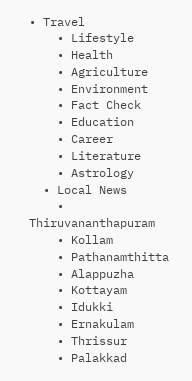• Travel
    • Lifestyle
    • Health
    • Agriculture
    • Environment
    • Fact Check
    • Education
    • Career
    • Literature
    • Astrology
  • Local News
    • Thiruvananthapuram
    • Kollam
    • Pathanamthitta
    • Alappuzha
    • Kottayam
    • Idukki
    • Ernakulam
    • Thrissur
    • Palakkad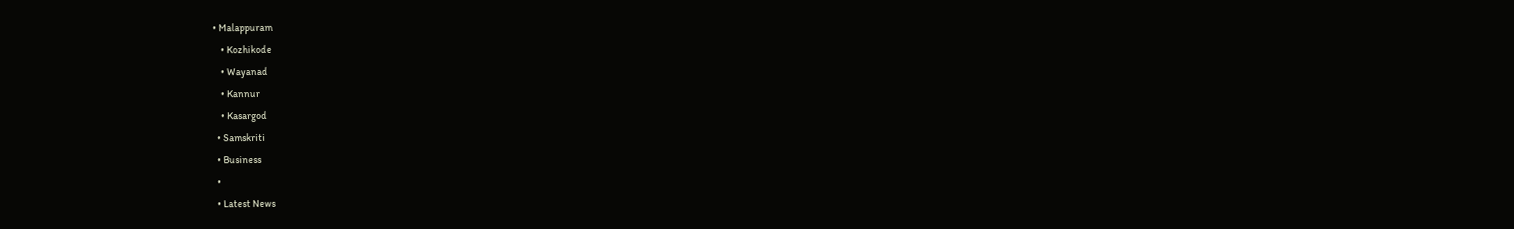• Malappuram
    • Kozhikode
    • Wayanad
    • Kannur
    • Kasargod
  • Samskriti
  • Business
  •
  • Latest News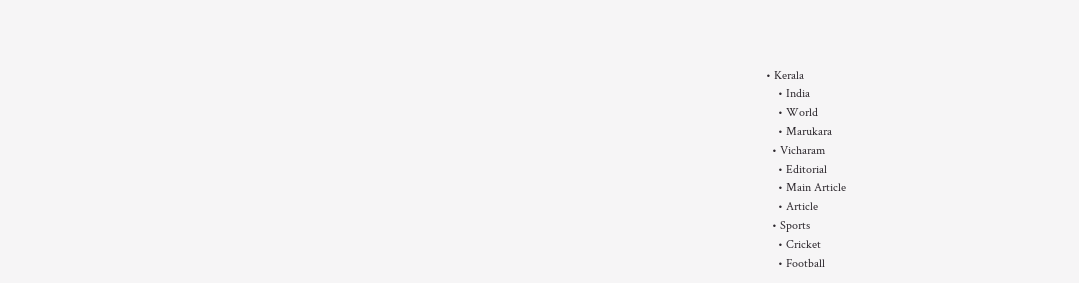• Kerala
    • India
    • World
    • Marukara
  • Vicharam
    • Editorial
    • Main Article
    • Article
  • Sports
    • Cricket
    • Football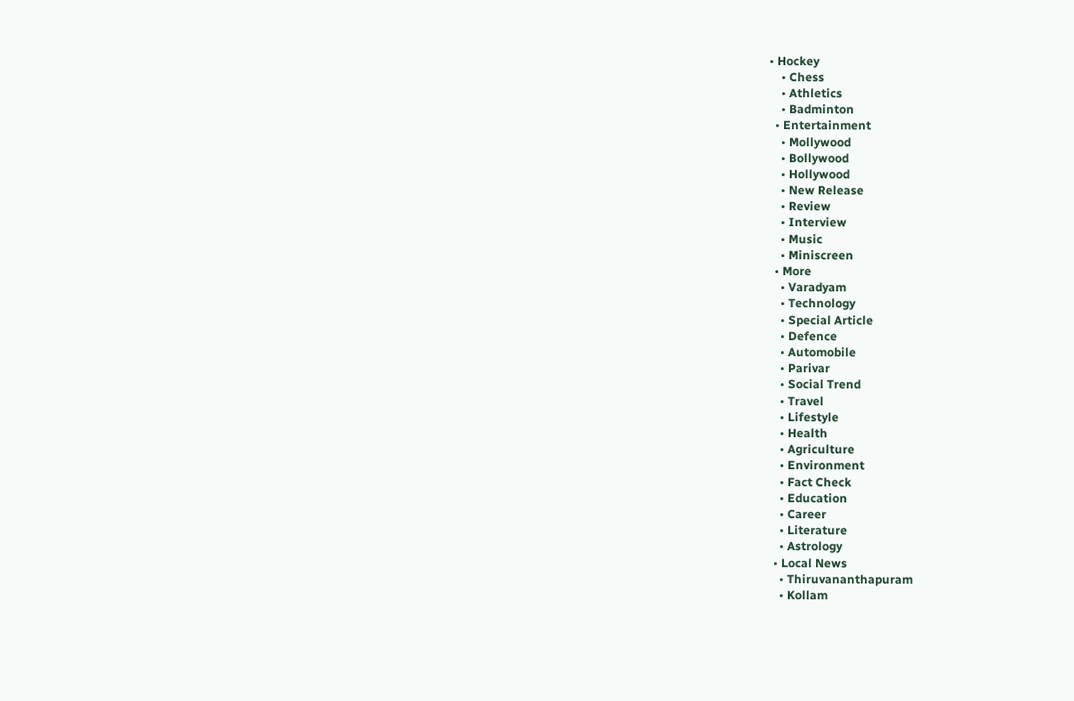• Hockey
    • Chess
    • Athletics
    • Badminton
  • Entertainment
    • Mollywood
    • Bollywood
    • Hollywood
    • New Release
    • Review
    • Interview
    • Music
    • Miniscreen
  • More
    • Varadyam
    • Technology
    • Special Article
    • Defence
    • Automobile
    • Parivar
    • Social Trend
    • Travel
    • Lifestyle
    • Health
    • Agriculture
    • Environment
    • Fact Check
    • Education
    • Career
    • Literature
    • Astrology
  • Local News
    • Thiruvananthapuram
    • Kollam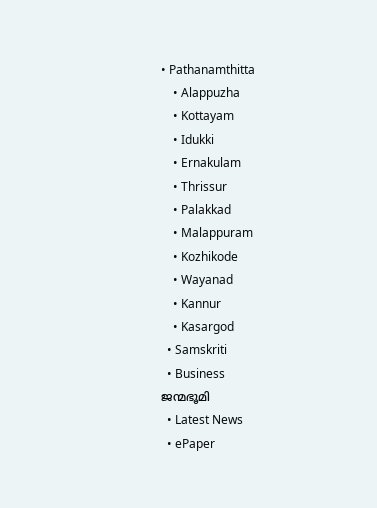• Pathanamthitta
    • Alappuzha
    • Kottayam
    • Idukki
    • Ernakulam
    • Thrissur
    • Palakkad
    • Malappuram
    • Kozhikode
    • Wayanad
    • Kannur
    • Kasargod
  • Samskriti
  • Business
ജന്മഭൂമി
  • Latest News
  • ePaper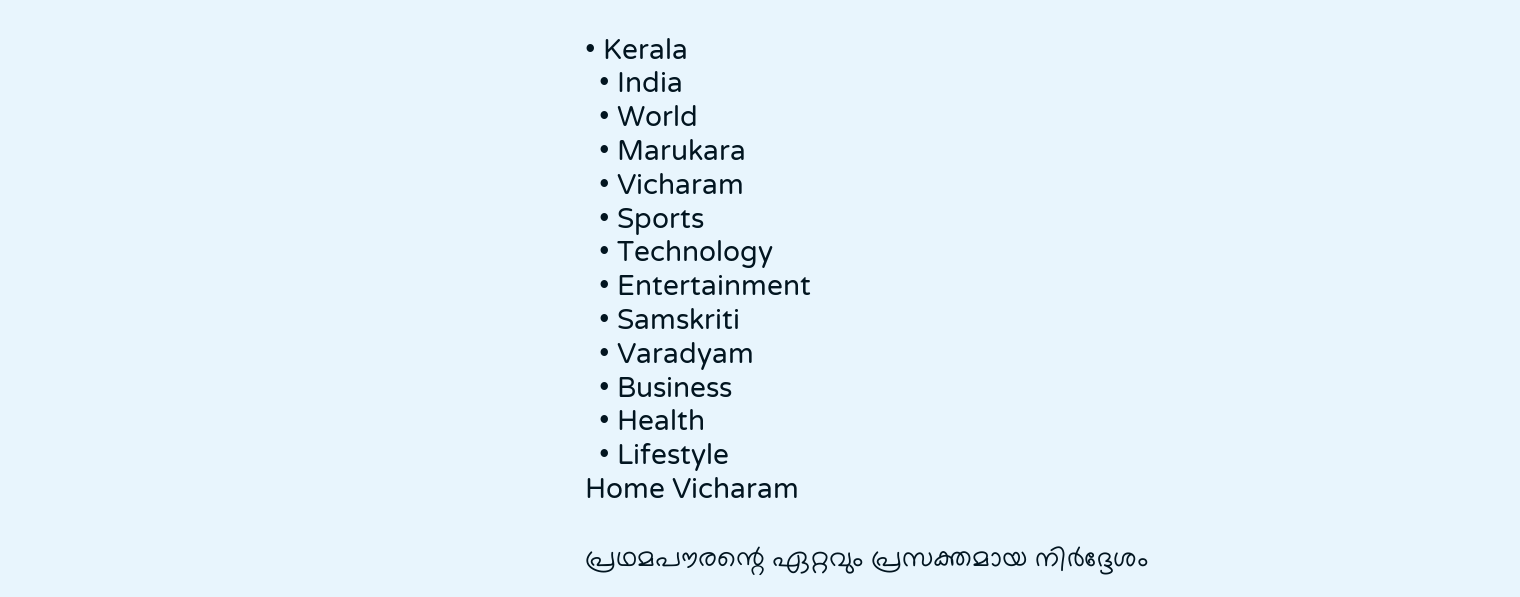• Kerala
  • India
  • World
  • Marukara
  • Vicharam
  • Sports
  • Technology
  • Entertainment
  • Samskriti
  • Varadyam
  • Business
  • Health
  • Lifestyle
Home Vicharam

പ്രഥമപൗരന്റെ ഏറ്റവും പ്രസക്തമായ നിര്‍ദ്ദേശം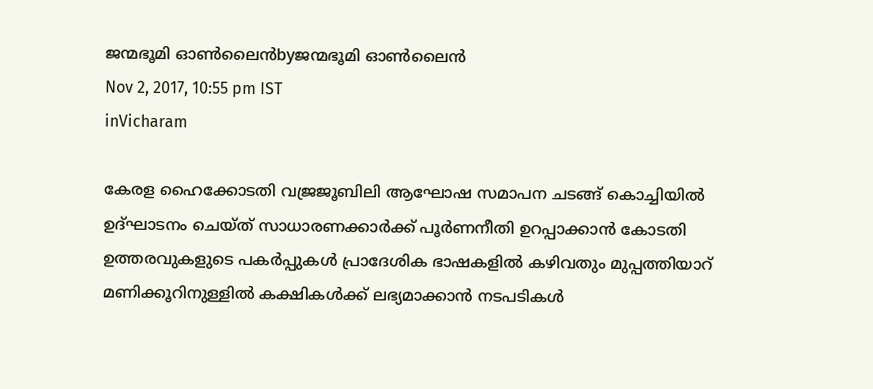ജന്മഭൂമി ഓണ്‍ലൈന്‍byജന്മഭൂമി ഓണ്‍ലൈന്‍
Nov 2, 2017, 10:55 pm IST
inVicharam

കേരള ഹൈക്കോടതി വജ്രജൂബിലി ആഘോഷ സമാപന ചടങ്ങ് കൊച്ചിയില്‍ ഉദ്ഘാടനം ചെയ്ത് സാധാരണക്കാര്‍ക്ക് പൂര്‍ണനീതി ഉറപ്പാക്കാന്‍ കോടതി ഉത്തരവുകളുടെ പകര്‍പ്പുകള്‍ പ്രാദേശിക ഭാഷകളില്‍ കഴിവതും മുപ്പത്തിയാറ് മണിക്കൂറിനുള്ളില്‍ കക്ഷികള്‍ക്ക് ലഭ്യമാക്കാന്‍ നടപടികള്‍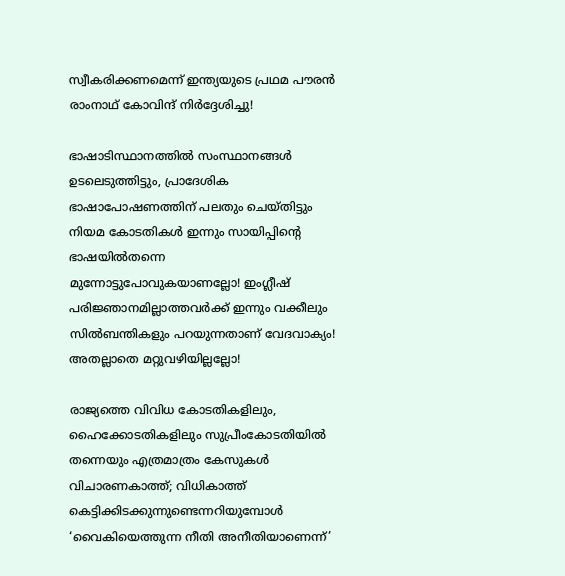സ്വീകരിക്കണമെന്ന് ഇന്ത്യയുടെ പ്രഥമ പൗരന്‍ രാംനാഥ് കോവിന്ദ് നിര്‍ദ്ദേശിച്ചു!

ഭാഷാടിസ്ഥാനത്തില്‍ സംസ്ഥാനങ്ങള്‍ ഉടലെടുത്തിട്ടും, പ്രാദേശിക ഭാഷാപോഷണത്തിന് പലതും ചെയ്തിട്ടും നിയമ കോടതികള്‍ ഇന്നും സായിപ്പിന്റെ ഭാഷയില്‍തന്നെ മുന്നോട്ടുപോവുകയാണല്ലോ! ഇംഗ്ലീഷ് പരിജ്ഞാനമില്ലാത്തവര്‍ക്ക് ഇന്നും വക്കീലും സില്‍ബന്തികളും പറയുന്നതാണ് വേദവാക്യം! അതല്ലാതെ മറ്റുവഴിയില്ലല്ലോ!

രാജ്യത്തെ വിവിധ കോടതികളിലും, ഹൈക്കോടതികളിലും സുപ്രീംകോടതിയില്‍ തന്നെയും എത്രമാത്രം കേസുകള്‍ വിചാരണകാത്ത്; വിധികാത്ത് കെട്ടിക്കിടക്കുന്നുണ്ടെന്നറിയുമ്പോള്‍ ‘വൈകിയെത്തുന്ന നീതി അനീതിയാണെന്ന്’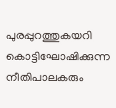പുരപ്പുറത്തുകയറി കൊട്ടിഘോഷിക്കുന്ന നീതിപാലകരും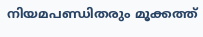നിയമപണ്ഡിതരും മൂക്കത്ത്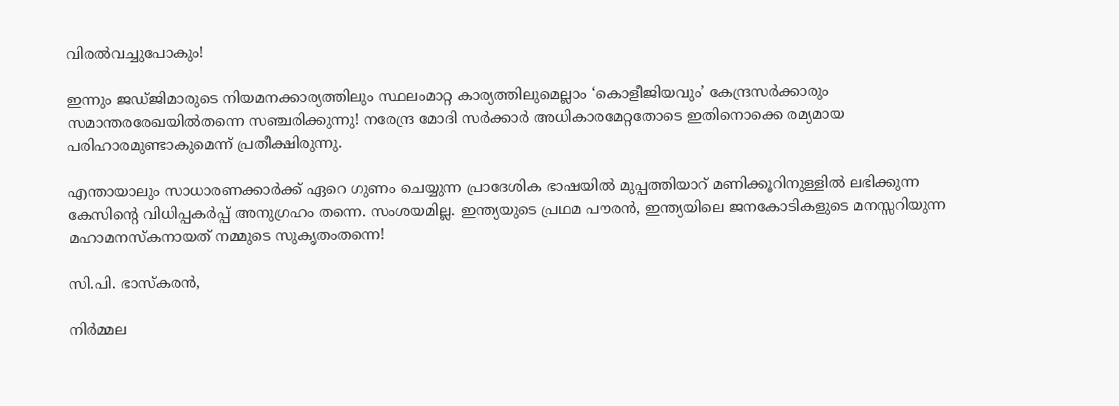വിരല്‍വച്ചുപോകും!

ഇന്നും ജഡ്ജിമാരുടെ നിയമനക്കാര്യത്തിലും സ്ഥലംമാറ്റ കാര്യത്തിലുമെല്ലാം ‘കൊളീജിയവും’ കേന്ദ്രസര്‍ക്കാരും സമാന്തരരേഖയില്‍തന്നെ സഞ്ചരിക്കുന്നു! നരേന്ദ്ര മോദി സര്‍ക്കാര്‍ അധികാരമേറ്റതോടെ ഇതിനൊക്കെ രമ്യമായ പരിഹാരമുണ്ടാകുമെന്ന് പ്രതീക്ഷിരുന്നു.

എന്തായാലും സാധാരണക്കാര്‍ക്ക് ഏറെ ഗുണം ചെയ്യുന്ന പ്രാദേശിക ഭാഷയില്‍ മുപ്പത്തിയാറ് മണിക്കൂറിനുള്ളില്‍ ലഭിക്കുന്ന കേസിന്റെ വിധിപ്പകര്‍പ്പ് അനുഗ്രഹം തന്നെ. സംശയമില്ല. ഇന്ത്യയുടെ പ്രഥമ പൗരന്‍, ഇന്ത്യയിലെ ജനകോടികളുടെ മനസ്സറിയുന്ന മഹാമനസ്‌കനായത് നമ്മുടെ സുകൃതംതന്നെ!

സി.പി. ഭാസ്‌കരന്‍,

നിര്‍മ്മല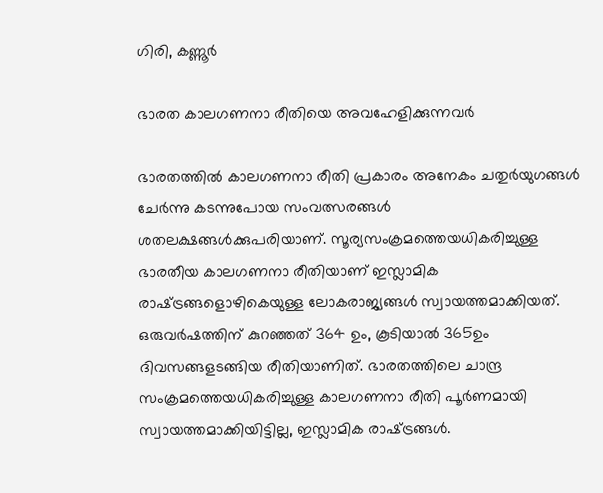ഗിരി, കണ്ണൂര്‍

ഭാരത കാലഗണനാ രീതിയെ അവഹേളിക്കുന്നവര്‍

ഭാരതത്തില്‍ കാലഗണനാ രീതി പ്രകാരം അനേകം ചതുര്‍യുഗങ്ങള്‍ ചേര്‍ന്നു കടന്നുപോയ സംവത്സരങ്ങള്‍ ശതലക്ഷങ്ങള്‍ക്കുപരിയാണ്. സൂര്യസംക്രമത്തെയധികരിച്ചുള്ള ഭാരതീയ കാലഗണനാ രീതിയാണ് ഇസ്ലാമിക രാഷ്‌ട്രങ്ങളൊഴികെയുള്ള ലോകരാജ്യങ്ങള്‍ സ്വായത്തമാക്കിയത്. ഒരുവര്‍ഷത്തിന് കുറഞ്ഞത് 364 ഉം, കൂടിയാല്‍ 365ഉം ദിവസങ്ങളടങ്ങിയ രീതിയാണിത്. ഭാരതത്തിലെ ചാന്ദ്ര സംക്രമത്തെയധികരിച്ചുള്ള കാലഗണനാ രീതി പൂര്‍ണമായി സ്വായത്തമാക്കിയിട്ടില്ല, ഇസ്ലാമിക രാഷ്‌ട്രങ്ങള്‍.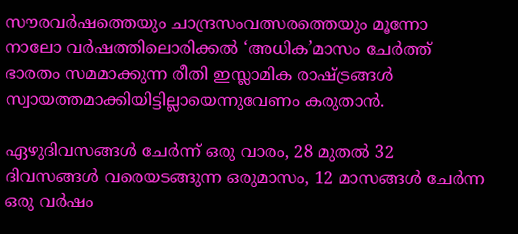സൗരവര്‍ഷത്തെയും ചാന്ദ്രസംവത്സരത്തെയും മൂന്നോ നാലോ വര്‍ഷത്തിലൊരിക്കല്‍ ‘അധിക’മാസം ചേര്‍ത്ത് ഭാരതം സമമാക്കുന്ന രീതി ഇസ്ലാമിക രാഷ്‌ട്രങ്ങള്‍ സ്വായത്തമാക്കിയിട്ടില്ലായെന്നുവേണം കരുതാന്‍.

ഏഴുദിവസങ്ങള്‍ ചേര്‍ന്ന് ഒരു വാരം, 28 മുതല്‍ 32 ദിവസങ്ങള്‍ വരെയടങ്ങുന്ന ഒരുമാസം, 12 മാസങ്ങള്‍ ചേര്‍ന്ന ഒരു വര്‍ഷം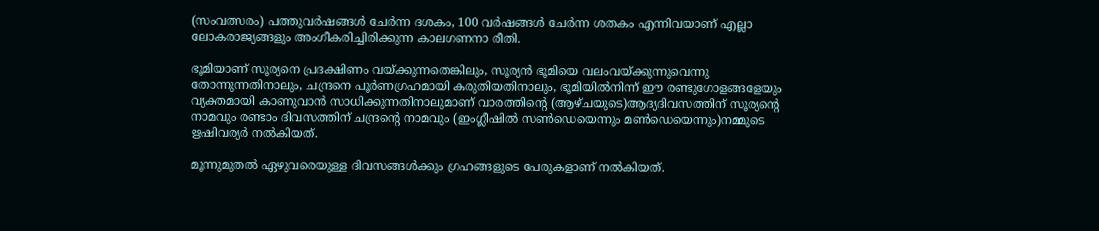(സംവത്സരം) പത്തുവര്‍ഷങ്ങള്‍ ചേര്‍ന്ന ദശകം, 100 വര്‍ഷങ്ങള്‍ ചേര്‍ന്ന ശതകം എന്നിവയാണ് എല്ലാ ലോകരാജ്യങ്ങളും അംഗീകരിച്ചിരിക്കുന്ന കാലഗണനാ രീതി.

ഭൂമിയാണ് സൂര്യനെ പ്രദക്ഷിണം വയ്‌ക്കുന്നതെങ്കിലും, സൂര്യന്‍ ഭൂമിയെ വലംവയ്‌ക്കുന്നുവെന്നു തോന്നുന്നതിനാലും, ചന്ദ്രനെ പൂര്‍ണഗ്രഹമായി കരുതിയതിനാലും, ഭൂമിയില്‍നിന്ന് ഈ രണ്ടുഗോളങ്ങളേയും വ്യക്തമായി കാണുവാന്‍ സാധിക്കുന്നതിനാലുമാണ് വാരത്തിന്റെ (ആഴ്ചയുടെ)ആദ്യദിവസത്തിന് സൂര്യന്റെ നാമവും രണ്ടാം ദിവസത്തിന് ചന്ദ്രന്റെ നാമവും (ഇംഗ്ലീഷില്‍ സണ്‍ഡെയെന്നും മണ്‍ഡെയെന്നും)നമ്മുടെ ഋഷിവര്യര്‍ നല്‍കിയത്.

മൂന്നുമുതല്‍ ഏഴുവരെയുള്ള ദിവസങ്ങള്‍ക്കും ഗ്രഹങ്ങളുടെ പേരുകളാണ് നല്‍കിയത്.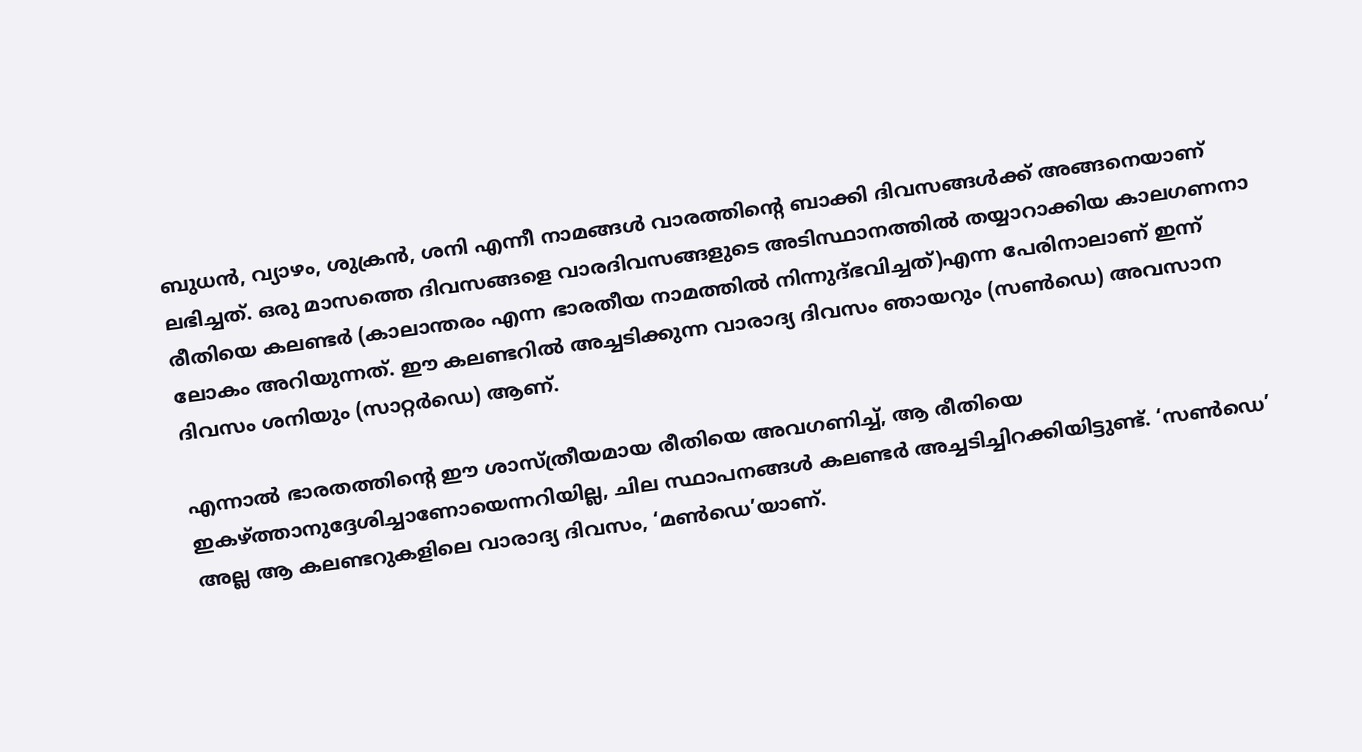ബുധന്‍, വ്യാഴം, ശുക്രന്‍, ശനി എന്നീ നാമങ്ങള്‍ വാരത്തിന്റെ ബാക്കി ദിവസങ്ങള്‍ക്ക് അങ്ങനെയാണ് ലഭിച്ചത്. ഒരു മാസത്തെ ദിവസങ്ങളെ വാരദിവസങ്ങളുടെ അടിസ്ഥാനത്തില്‍ തയ്യാറാക്കിയ കാലഗണനാ രീതിയെ കലണ്ടര്‍ (കാലാന്തരം എന്ന ഭാരതീയ നാമത്തില്‍ നിന്നുദ്ഭവിച്ചത്)എന്ന പേരിനാലാണ് ഇന്ന് ലോകം അറിയുന്നത്. ഈ കലണ്ടറില്‍ അച്ചടിക്കുന്ന വാരാദ്യ ദിവസം ഞായറും (സണ്‍ഡെ) അവസാന ദിവസം ശനിയും (സാറ്റര്‍ഡെ) ആണ്.

എന്നാല്‍ ഭാരതത്തിന്റെ ഈ ശാസ്ത്രീയമായ രീതിയെ അവഗണിച്ച്, ആ രീതിയെ ഇകഴ്‌ത്താനുദ്ദേശിച്ചാണോയെന്നറിയില്ല, ചില സ്ഥാപനങ്ങള്‍ കലണ്ടര്‍ അച്ചടിച്ചിറക്കിയിട്ടുണ്ട്. ‘സണ്‍ഡെ’ അല്ല ആ കലണ്ടറുകളിലെ വാരാദ്യ ദിവസം, ‘മണ്‍ഡെ’യാണ്.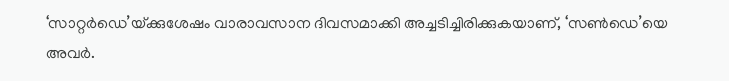‘സാറ്റര്‍ഡെ’യ്‌ക്കുശേഷം വാരാവസാന ദിവസമാക്കി അച്ചടിച്ചിരിക്കുകയാണ്, ‘സണ്‍ഡെ’യെ അവര്‍.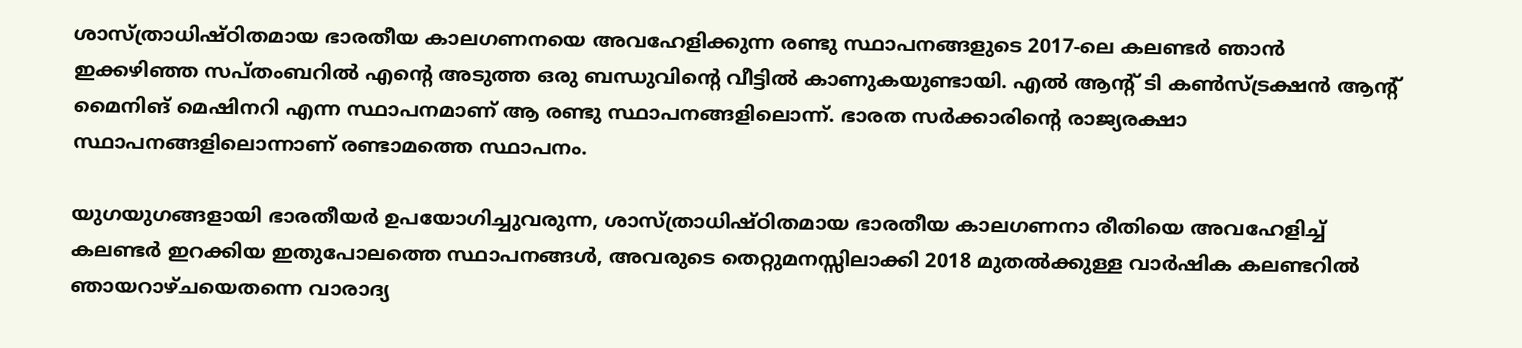ശാസ്ത്രാധിഷ്ഠിതമായ ഭാരതീയ കാലഗണനയെ അവഹേളിക്കുന്ന രണ്ടു സ്ഥാപനങ്ങളുടെ 2017-ലെ കലണ്ടര്‍ ഞാന്‍ ഇക്കഴിഞ്ഞ സപ്തംബറില്‍ എന്റെ അടുത്ത ഒരു ബന്ധുവിന്റെ വീട്ടില്‍ കാണുകയുണ്ടായി. എല്‍ ആന്റ് ടി കണ്‍സ്ട്രക്ഷന്‍ ആന്റ് മൈനിങ് മെഷിനറി എന്ന സ്ഥാപനമാണ് ആ രണ്ടു സ്ഥാപനങ്ങളിലൊന്ന്. ഭാരത സര്‍ക്കാരിന്റെ രാജ്യരക്ഷാ സ്ഥാപനങ്ങളിലൊന്നാണ് രണ്ടാമത്തെ സ്ഥാപനം.

യുഗയുഗങ്ങളായി ഭാരതീയര്‍ ഉപയോഗിച്ചുവരുന്ന, ശാസ്ത്രാധിഷ്ഠിതമായ ഭാരതീയ കാലഗണനാ രീതിയെ അവഹേളിച്ച് കലണ്ടര്‍ ഇറക്കിയ ഇതുപോലത്തെ സ്ഥാപനങ്ങള്‍, അവരുടെ തെറ്റുമനസ്സിലാക്കി 2018 മുതല്‍ക്കുള്ള വാര്‍ഷിക കലണ്ടറില്‍ ഞായറാഴ്ചയെതന്നെ വാരാദ്യ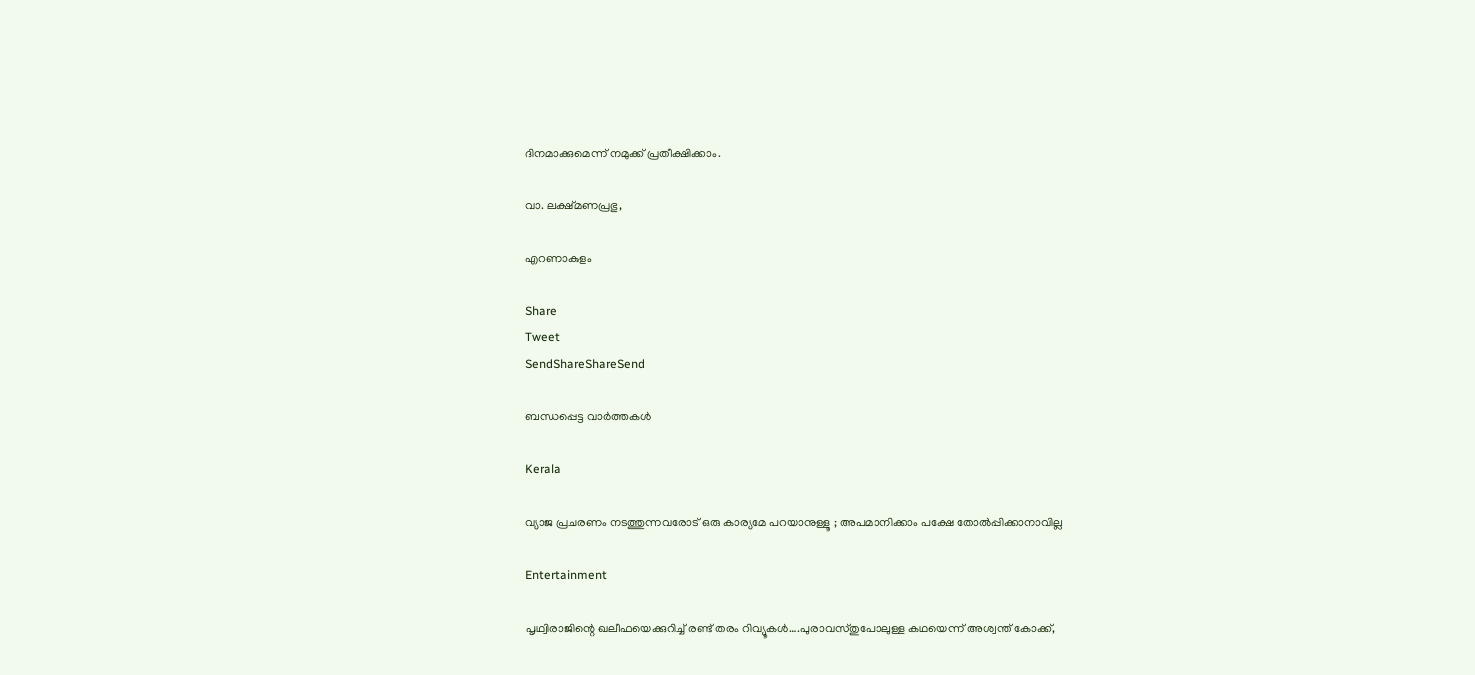ദിനമാക്കുമെന്ന് നമുക്ക് പ്രതീക്ഷിക്കാം.

വാ. ലക്ഷ്മണപ്രഭു,

എറണാകുളം

Share
Tweet
SendShareShareSend

ബന്ധപ്പെട്ട വാര്‍ത്തകള്‍

Kerala

വ്യാജ പ്രചരണം നടത്തുന്നവരോട് ഒരു കാര്യമേ പറയാനുള്ളൂ ; അപമാനിക്കാം പക്ഷേ തോൽപ്പിക്കാനാവില്ല

Entertainment

പൃഥ്വിരാജിന്റെ ഖലീഫയെക്കുറിച്ച് രണ്ട് തരം റിവ്യൂകള്‍….പുരാവസ്തുപോലുള്ള കഥയെന്ന് അശ്വന്ത് കോക്ക്,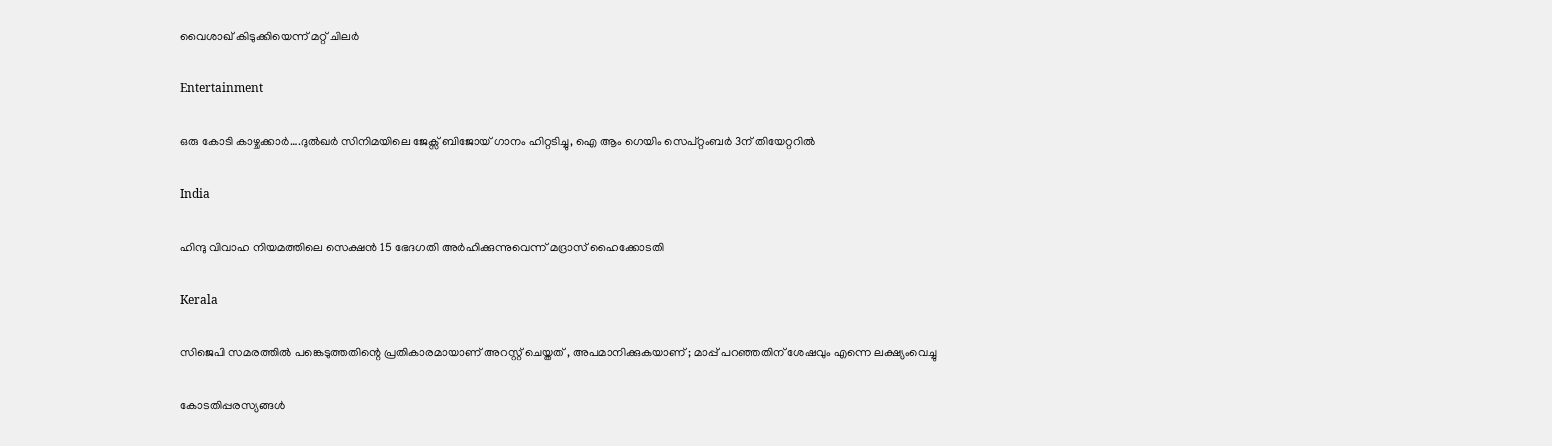വൈശാഖ് കിടുക്കിയെന്ന് മറ്റ് ചിലര്‍

Entertainment

ഒരു കോടി കാഴ്ചക്കാര്‍….ദുല്‍ഖര്‍ സിനിമയിലെ ജേക്സ് ബിജോയ് ഗാനം ഹിറ്റടിച്ചു, ഐ ആം ഗെയിം സെപ്റ്റംബര്‍ 3ന് തിയേറ്ററില്‍

India

ഹിന്ദു വിവാഹ നിയമത്തിലെ സെക്ഷന്‍ 15 ഭേദഗതി അര്‍ഹിക്കുന്നുവെന്ന് മദ്രാസ് ഹൈക്കോടതി

Kerala

സിജെപി സമരത്തില്‍ പങ്കെടുത്തതിന്റെ പ്രതികാരമായാണ് അറസ്റ്റ് ചെയ്തത് , അപമാനിക്കുകയാണ് ; മാപ്പ് പറഞ്ഞതിന് ശേഷവും എന്നെ ലക്ഷ്യംവെച്ചു

കോടതിപ്പരസ്യങ്ങള്‍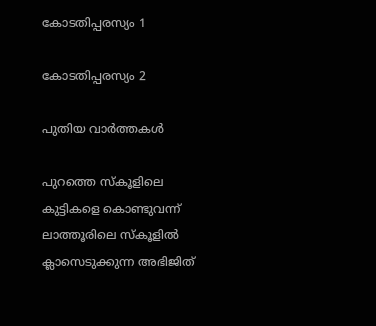കോടതിപ്പരസ്യം 1

കോടതിപ്പരസ്യം 2

പുതിയ വാര്‍ത്തകള്‍

പുറത്തെ സ്കൂളിലെ കുട്ടികളെ കൊണ്ടുവന്ന് ലാത്തൂരിലെ സ്കൂളില്‍ ക്ലാസെടുക്കുന്ന അഭിജിത്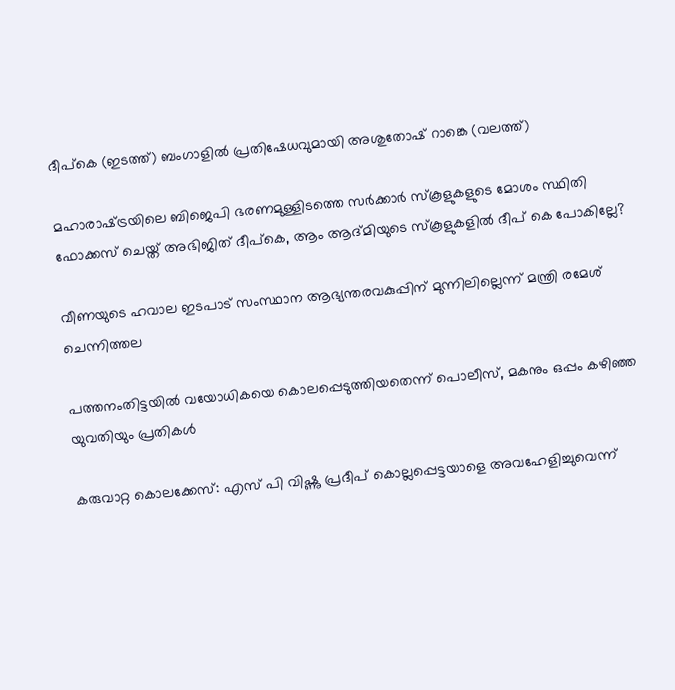ദീപ്കെ (ഇടത്ത്) ബംഗാളില്‍ പ്രതിഷേധവുമായി അശുതോഷ് റാങ്കെ (വലത്ത്)

മഹാരാഷ്‌ട്രയിലെ ബിജെപി ഭരണമുള്ളിടത്തെ സര്‍ക്കാര്‍ സ്കൂളുകളുടെ മോശം സ്ഥിതി ഫോക്കസ് ചെയ്ത് അഭിജിത് ദീപ്കെ, ആം ആദ്മിയുടെ സ്കൂളുകളില്‍ ദീപ് കെ പോകില്ലേ?

വീണയുടെ ഹവാല ഇടപാട് സംസ്ഥാന ആഭ്യന്തരവകുപ്പിന് മുന്നിലില്ലെന്ന് മന്ത്രി രമേശ് ചെന്നിത്തല

പത്തനംതിട്ടയില്‍ വയോധികയെ കൊലപ്പെടുത്തിയതെന്ന് പൊലീസ്, മകനും ഒപ്പം കഴിഞ്ഞ യുവതിയും പ്രതികള്‍

കരുവാറ്റ കൊലക്കേസ്: എസ് പി വിഷ്ണു പ്രദീപ് കൊല്ലപ്പെട്ടയാളെ അവഹേളിച്ചുവെന്ന്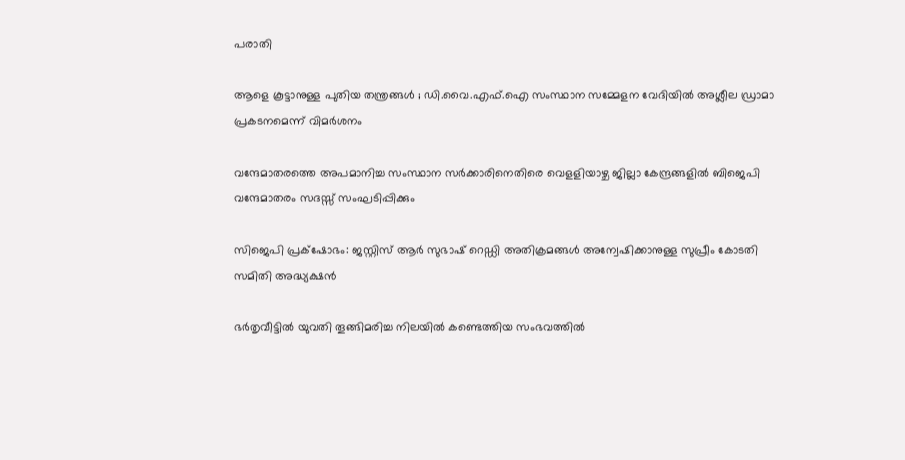പരാതി

ആളെ കൂട്ടാനുള്ള പുതിയ തന്ത്രങ്ങൾ ; ഡി.വൈ.എഫ്.ഐ സംസ്ഥാന സമ്മേളന വേദിയിൽ അശ്ലീല ഡ്രാമാ പ്രകടനമെന്ന് വിമർശനം

വന്ദേമാതരത്തെ അപമാനിച്ച സംസ്ഥാന സര്‍ക്കാരിനെതിരെ വെളളിയാഴ്ച ജില്ലാ കേന്ദ്രങ്ങളില്‍ ബിജെപി വന്ദേമാതരം സദസ്സ് സംഘടിപ്പിക്കും

സിജെപി പ്രക്‌ഷോഭം: ജസ്റ്റിസ് ആര്‍ സുഭാഷ് റെഡ്ഡി അതിക്രമങ്ങള്‍ അന്വേഷിക്കാനുള്ള സുപ്രീം കോടതി സമിതി അദ്ധ്യക്ഷന്‍

ഭര്‍തൃവീട്ടില്‍ യുവതി തൂങ്ങിമരിച്ച നിലയില്‍ കണ്ടെത്തിയ സംഭവത്തില്‍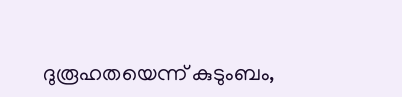ദുരൂഹതയെന്ന് കുടുംബം,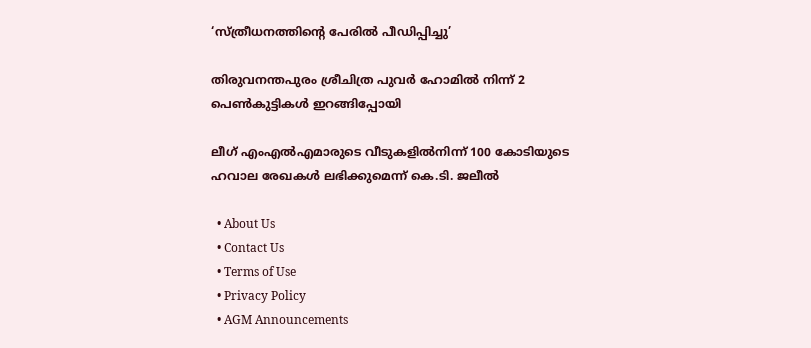‘സ്ത്രീധനത്തിന്റെ പേരില്‍ പീഡിപ്പിച്ചു’

തിരുവനന്തപുരം ശ്രീചിത്ര പുവര്‍ ഹോമില്‍ നിന്ന് 2 പെണ്‍കുട്ടികള്‍ ഇറങ്ങിപ്പോയി

ലീഗ് എംഎല്‍എമാരുടെ വീടുകളില്‍നിന്ന് 100 കോടിയുടെ ഹവാല രേഖകള്‍ ലഭിക്കുമെന്ന് കെ.ടി. ജലീല്‍

  • About Us
  • Contact Us
  • Terms of Use
  • Privacy Policy
  • AGM Announcements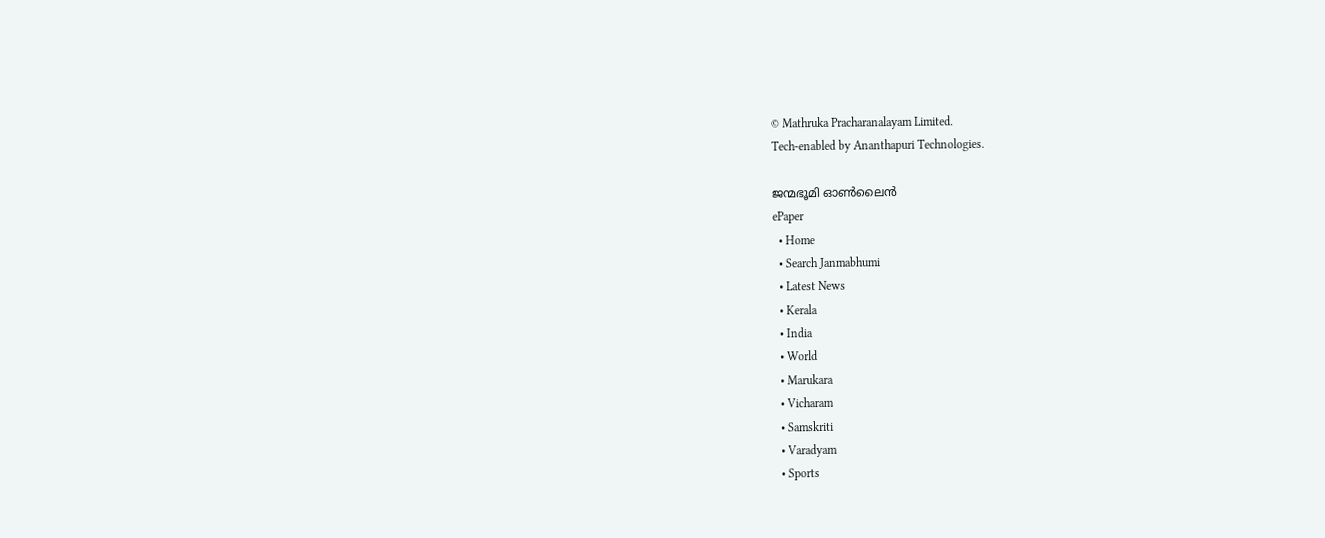© Mathruka Pracharanalayam Limited.
Tech-enabled by Ananthapuri Technologies.

ജന്മഭൂമി ഓണ്‍ലൈന്‍
ePaper
  • Home
  • Search Janmabhumi
  • Latest News
  • Kerala
  • India
  • World
  • Marukara
  • Vicharam
  • Samskriti
  • Varadyam
  • Sports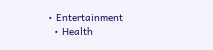• Entertainment
  • Health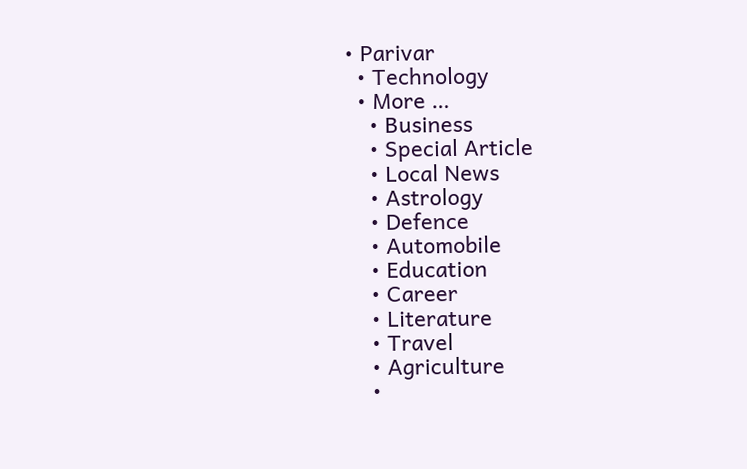• Parivar
  • Technology
  • More …
    • Business
    • Special Article
    • Local News
    • Astrology
    • Defence
    • Automobile
    • Education
    • Career
    • Literature
    • Travel
    • Agriculture
    •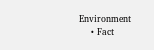Environment
    • Fact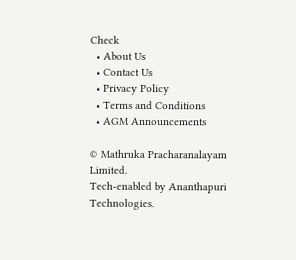Check
  • About Us
  • Contact Us
  • Privacy Policy
  • Terms and Conditions
  • AGM Announcements

© Mathruka Pracharanalayam Limited.
Tech-enabled by Ananthapuri Technologies.